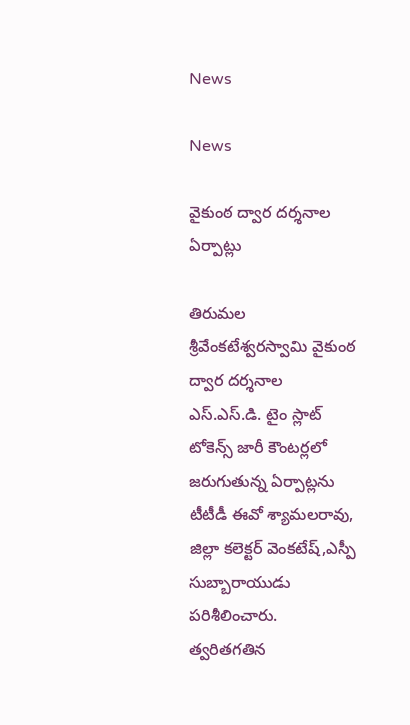News

News

వైకుంఠ ద్వార దర్శనాల ఏర్పాట్లు

తిరుమల శ్రీవేంకటేశ్వరస్వామి వైకుంఠ ద్వార దర్శనాల ఎస్.ఎస్.డి. టైం స్లాట్ టోకెన్స్ జారీ కౌంటర్లలో జరుగుతున్న ఏర్పాట్లను టీటీడీ ఈవో శ్యామలరావు, జిల్లా కలెక్టర్ వెంకటేష్,ఎస్పీ సుబ్బారాయుడు పరిశీలించారు. త్వరితగతిన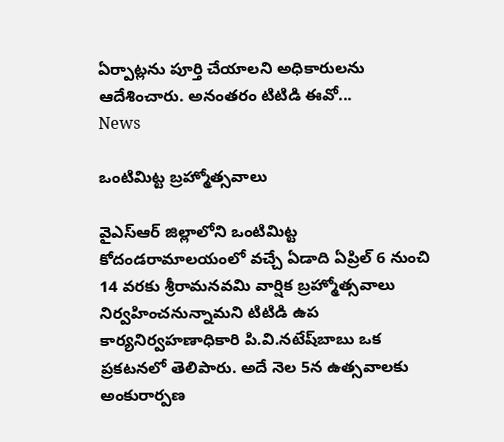ఏర్పాట్లను పూర్తి చేయాలని అధికారులను ఆదేశించారు. అనంతరం టిటిడి ఈవో...
News

ఒంటిమిట్ట బ్రహ్మోత్సవాలు

వైఎస్‌ఆర్ జిల్లాలోని ఒంటిమిట్ట కోదండరామాలయంలో వచ్చే ఏడాది ఏప్రిల్‌ 6 నుంచి 14 వరకు శ్రీరామనవమి వార్షిక బ్రహ్మోత్సవాలు నిర్వహించనున్నామని టిటిడి ఉప కార్యనిర్వహణాధికారి పి.వి.నటేష్‌బాబు ఒక ప్రకటనలో తెలిపారు. అదే నెల 5న ఉత్సవాలకు అంకురార్పణ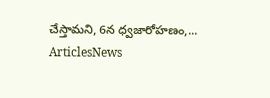చేస్తామని, 6న ధ్వజారోహణం,...
ArticlesNews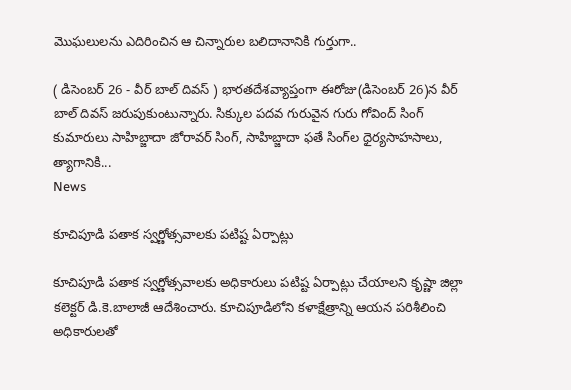మొఘలులను ఎదిరించిన ఆ చిన్నారుల బలిదానానికి గుర్తుగా..

( డిసెంబర్‌ 26 - వీర్ బాల్ దివస్ ) భారతదేశవ్యాప్తంగా ఈరోజు(డిసెంబర్‌ 26)న వీర్ బాల్ దివస్ జరుపుకుంటున్నారు. సిక్కుల పదవ గురువైన గురు గోవింద్ సింగ్‌ కుమారులు సాహిబ్జాదా జోరావర్ సింగ్, సాహిబ్జాదా ఫతే సింగ్‌ల ధైర్యసాహసాలు, త్యాగానికి...
News

కూచిపూడి పతాక స్వర్ణోత్సవాలకు పటిష్ట ఏర్పాట్లు

కూచిపూడి పతాక స్వర్ణోత్సవాలకు అధికారులు పటిష్ట ఏర్పాట్లు చేయాలని కృష్ణా జిల్లా కలెక్టర్‌ డి.కె.బాలాజీ ఆదేశించారు. కూచిపూడిలోని కళాక్షేత్రాన్ని ఆయన పరిశీలించి అధికారులతో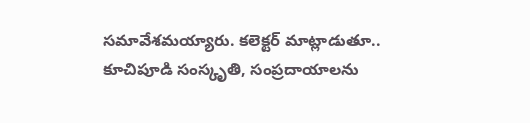సమావేశమయ్యారు. కలెక్టర్‌ మాట్లాడుతూ.. కూచిపూడి సంస్కృతి, సంప్రదాయాలను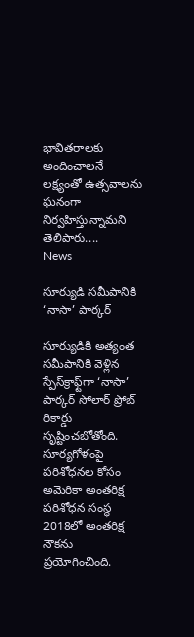భావితరాలకు అందించాలనే లక్ష్యంతో ఉత్సవాలను ఘనంగా నిర్వహిస్తున్నామని తెలిపారు....
News

సూర్యుడి సమీపానికి ‘నాసా’ పార్కర్‌

సూర్యుడికి అత్యంత సమీపానికి వెళ్లిన స్పేస్‌క్రాఫ్ట్‌గా ‘నాసా’ పార్కర్‌ సోలార్‌ ప్రోబ్‌ రికార్డు సృష్టించబోతోంది. సూర్యగోళంపై పరిశోధనల కోసం అమెరికా అంతరిక్ష పరిశోధన సంస్థ 2018లో అంతరిక్ష నౌకను ప్రయోగించింది.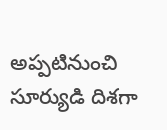అప్పటినుంచి సూర్యుడి దిశగా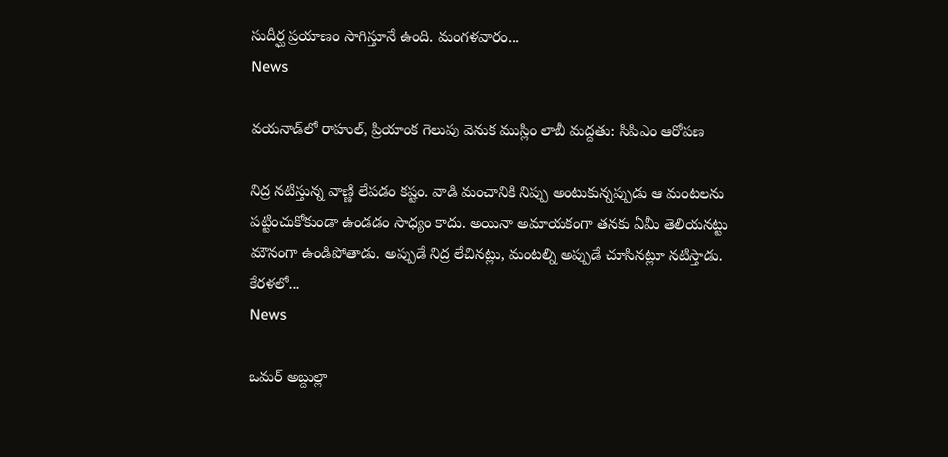సుదీర్ఘ ప్రయాణం సాగిస్తూనే ఉంది. మంగళవారం...
News

వయనాడ్‌లో రాహుల్, ప్రియాంక గెలుపు వెనుక ముస్లిం లాబీ మద్దతు: సిపిఎం ఆరోపణ

నిద్ర నటిస్తున్న వాణ్ణి లేపడం కష్టం. వాడి మంచానికి నిప్పు అంటుకున్నప్పుడు ఆ మంటలను పట్టించుకోకుండా ఉండడం సాధ్యం కాదు. అయినా అమాయకంగా తనకు ఏమీ తెలియనట్టు మౌనంగా ఉండిపోతాడు. అప్పుడే నిద్ర లేచినట్లు, మంటల్ని అప్పుడే చూసినట్లూ నటిస్తాడు. కేరళలో...
News

ఒమర్ అబ్దుల్లా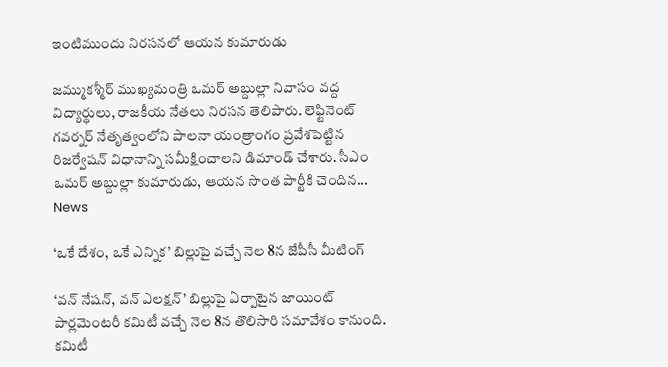ఇంటిముందు నిరసనలో ఆయన కుమారుడు

జమ్ముకశ్మీర్‌ ముఖ్యమంత్రి ఒమర్‌ అబ్దుల్లా నివాసం వద్ద విద్యార్థులు, రాజకీయ నేతలు నిరసన తెలిపారు. లెఫ్టినెంట్ గవర్నర్ నేతృత్వంలోని పాలనా యంత్రాంగం ప్రవేశపెట్టిన రిజర్వేషన్ విధానాన్ని సమీక్షించాలని డిమాండ్‌ చేశారు. సీఎం ఒమర్‌ అబ్దుల్లా కుమారుడు, ఆయన సొంత పార్టీకి చెందిన...
News

‘ఒకే దేశం, ఒకే ఎన్నిక’ బిల్లుపై వచ్చే నెల 8న జేపీసీ మీటింగ్‌

‘వన్‌ నేషన్‌, వన్‌ ఎలక్షన్‌’ బిల్లుపై ఏర్పాటైన జాయింట్‌ పార్లమెంటరీ కమిటీ వచ్చే నెల 8న తొలిసారి సమావేశం కానుంది. కమిటీ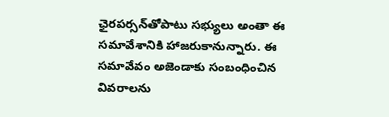ఛైరపర్సన్‌తోపాటు సభ్యులు అంతా ఈ సమావేశానికి హాజరుకానున్నారు. ఈ సమావేవం అజెండాకు సంబంధించిన వివరాలను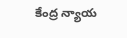కేంద్ర న్యాయ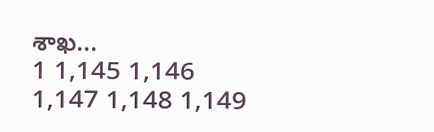శాఖ...
1 1,145 1,146 1,147 1,148 1,149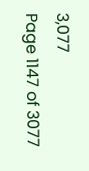3,077
Page 1147 of 3077